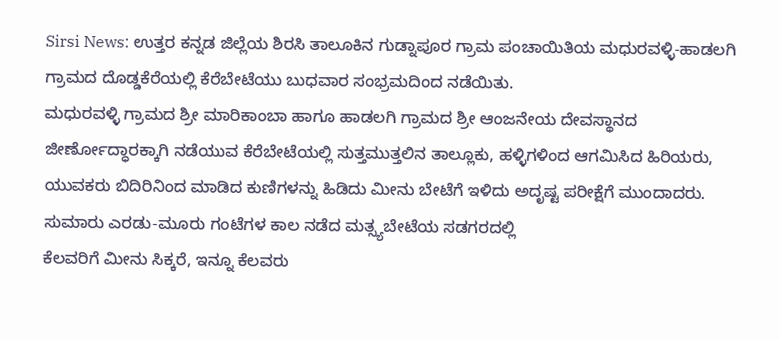Sirsi News: ಉತ್ತರ ಕನ್ನಡ ಜಿಲ್ಲೆಯ ಶಿರಸಿ ತಾಲೂಕಿನ ಗುಡ್ನಾಪೂರ ಗ್ರಾಮ ಪಂಚಾಯಿತಿಯ ಮಧುರವಳ್ಳಿ-ಹಾಡಲಗಿ ಗ್ರಾಮದ ದೊಡ್ಡಕೆರೆಯಲ್ಲಿ ಕೆರೆಬೇಟೆಯು ಬುಧವಾರ ಸಂಭ್ರಮದಿಂದ ನಡೆಯಿತು.
ಮಧುರವಳ್ಳಿ ಗ್ರಾಮದ ಶ್ರೀ ಮಾರಿಕಾಂಬಾ ಹಾಗೂ ಹಾಡಲಗಿ ಗ್ರಾಮದ ಶ್ರೀ ಆಂಜನೇಯ ದೇವಸ್ಥಾನದ ಜೀರ್ಣೋದ್ಧಾರಕ್ಕಾಗಿ ನಡೆಯುವ ಕೆರೆಬೇಟೆಯಲ್ಲಿ ಸುತ್ತಮುತ್ತಲಿನ ತಾಲ್ಲೂಕು, ಹಳ್ಳಿಗಳಿಂದ ಆಗಮಿಸಿದ ಹಿರಿಯರು, ಯುವಕರು ಬಿದಿರಿನಿಂದ ಮಾಡಿದ ಕುಣಿಗಳನ್ನು ಹಿಡಿದು ಮೀನು ಬೇಟೆಗೆ ಇಳಿದು ಅದೃಷ್ಟ ಪರೀಕ್ಷೆಗೆ ಮುಂದಾದರು. ಸುಮಾರು ಎರಡು-ಮೂರು ಗಂಟೆಗಳ ಕಾಲ ನಡೆದ ಮತ್ಸ್ಯಬೇಟೆಯ ಸಡಗರದಲ್ಲಿ
ಕೆಲವರಿಗೆ ಮೀನು ಸಿಕ್ಕರೆ, ಇನ್ನೂ ಕೆಲವರು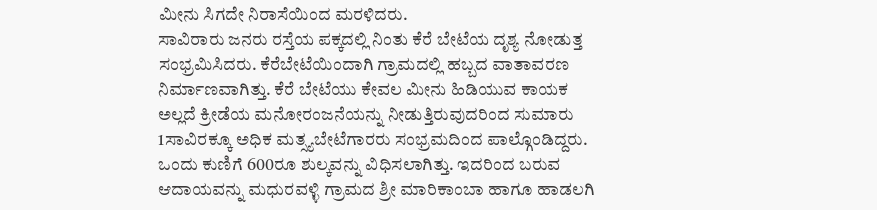ಮೀನು ಸಿಗದೇ ನಿರಾಸೆಯಿಂದ ಮರಳಿದರು.
ಸಾವಿರಾರು ಜನರು ರಸ್ತೆಯ ಪಕ್ಕದಲ್ಲಿ ನಿಂತು ಕೆರೆ ಬೇಟೆಯ ದೃಶ್ಯ ನೋಡುತ್ತ ಸಂಭ್ರಮಿಸಿದರು. ಕೆರೆಬೇಟೆಯಿಂದಾಗಿ ಗ್ರಾಮದಲ್ಲಿ ಹಬ್ಬದ ವಾತಾವರಣ ನಿರ್ಮಾಣವಾಗಿತ್ತು. ಕೆರೆ ಬೇಟೆಯು ಕೇವಲ ಮೀನು ಹಿಡಿಯುವ ಕಾಯಕ ಅಲ್ಲದೆ ಕ್ರೀಡೆಯ ಮನೋರಂಜನೆಯನ್ನು ನೀಡುತ್ತಿರುವುದರಿಂದ ಸುಮಾರು 1ಸಾವಿರಕ್ಕೂ ಅಧಿಕ ಮತ್ಸ್ಯಬೇಟೆಗಾರರು ಸಂಭ್ರಮದಿಂದ ಪಾಲ್ಗೊಂಡಿದ್ದರು. ಒಂದು ಕುಣಿಗೆ 600ರೂ ಶುಲ್ಕವನ್ನು ವಿಧಿಸಲಾಗಿತ್ತು. ಇದರಿಂದ ಬರುವ ಆದಾಯವನ್ನು ಮಧುರವಳ್ಳಿ ಗ್ರಾಮದ ಶ್ರೀ ಮಾರಿಕಾಂಬಾ ಹಾಗೂ ಹಾಡಲಗಿ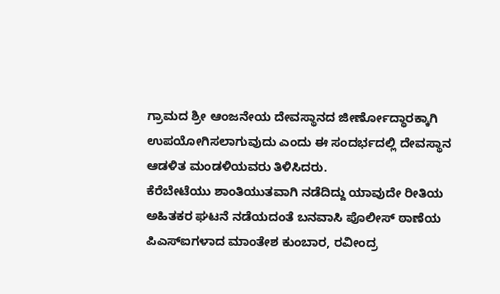ಗ್ರಾಮದ ಶ್ರೀ ಆಂಜನೇಯ ದೇವಸ್ಥಾನದ ಜೀರ್ಣೋದ್ಧಾರಕ್ಕಾಗಿ
ಉಪಯೋಗಿಸಲಾಗುವುದು ಎಂದು ಈ ಸಂದರ್ಭದಲ್ಲಿ ದೇವಸ್ಥಾನ ಆಡಳಿತ ಮಂಡಳಿಯವರು ತಿಳಿಸಿದರು.
ಕೆರೆಬೇಟೆಯು ಶಾಂತಿಯುತವಾಗಿ ನಡೆದಿದ್ದು ಯಾವುದೇ ರೀತಿಯ ಅಹಿತಕರ ಘಟನೆ ನಡೆಯದಂತೆ ಬನವಾಸಿ ಪೊಲೀಸ್ ಠಾಣೆಯ ಪಿಎಸ್ಐಗಳಾದ ಮಾಂತೇಶ ಕುಂಬಾರ, ರವೀಂದ್ರ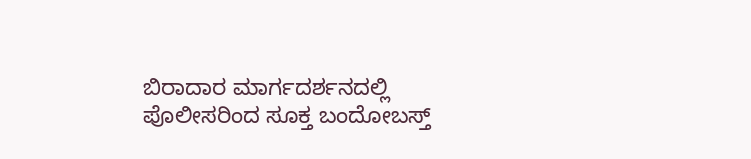ಬಿರಾದಾರ ಮಾರ್ಗದರ್ಶನದಲ್ಲಿ ಪೊಲೀಸರಿಂದ ಸೂಕ್ತ ಬಂದೋಬಸ್ತ್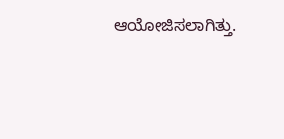ಆಯೋಜಿಸಲಾಗಿತ್ತು.